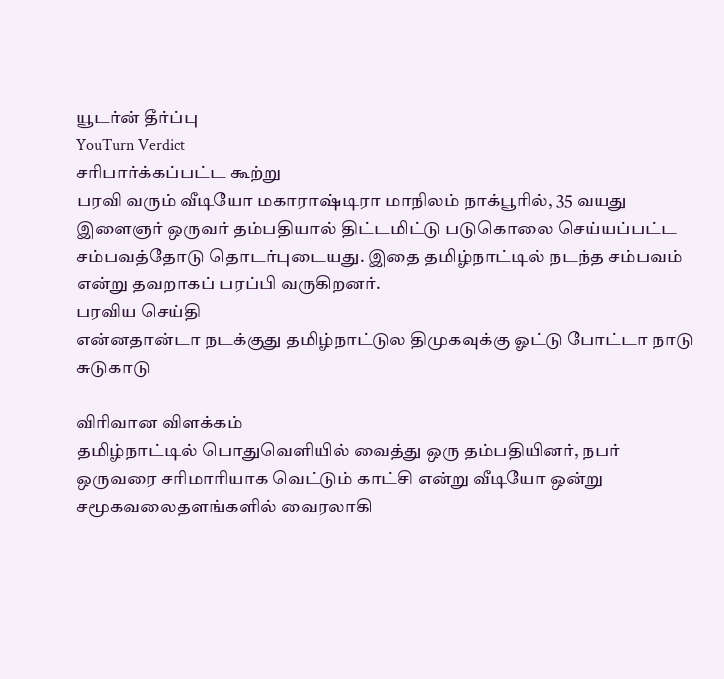யூடர்ன் தீர்ப்பு
YouTurn Verdict
சரிபார்க்கப்பட்ட கூற்று
பரவி வரும் வீடியோ மகாராஷ்டிரா மாநிலம் நாக்பூரில், 35 வயது இளைஞர் ஒருவர் தம்பதியால் திட்டமிட்டு படுகொலை செய்யப்பட்ட சம்பவத்தோடு தொடர்புடையது. இதை தமிழ்நாட்டில் நடந்த சம்பவம் என்று தவறாகப் பரப்பி வருகிறனர்.
பரவிய செய்தி
என்னதான்டா நடக்குது தமிழ்நாட்டுல திமுகவுக்கு ஓட்டு போட்டா நாடு சுடுகாடு

விரிவான விளக்கம்
தமிழ்நாட்டில் பொதுவெளியில் வைத்து ஒரு தம்பதியினர், நபர் ஒருவரை சரிமாரியாக வெட்டும் காட்சி என்று வீடியோ ஒன்று சமூகவலைதளங்களில் வைரலாகி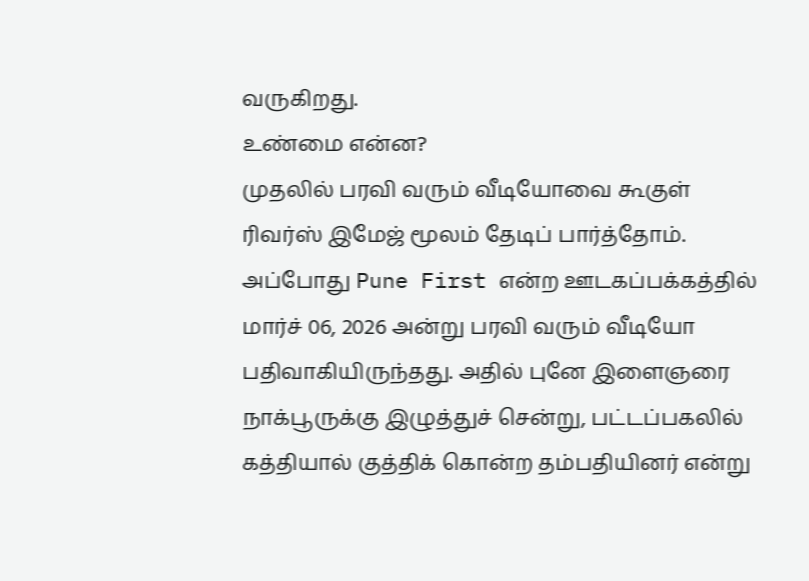வருகிறது.
உண்மை என்ன?
முதலில் பரவி வரும் வீடியோவை கூகுள் ரிவர்ஸ் இமேஜ் மூலம் தேடிப் பார்த்தோம். அப்போது Pune First என்ற ஊடகப்பக்கத்தில் மார்ச் 06, 2026 அன்று பரவி வரும் வீடியோ பதிவாகியிருந்தது. அதில் புனே இளைஞரை நாக்பூருக்கு இழுத்துச் சென்று, பட்டப்பகலில் கத்தியால் குத்திக் கொன்ற தம்பதியினர் என்று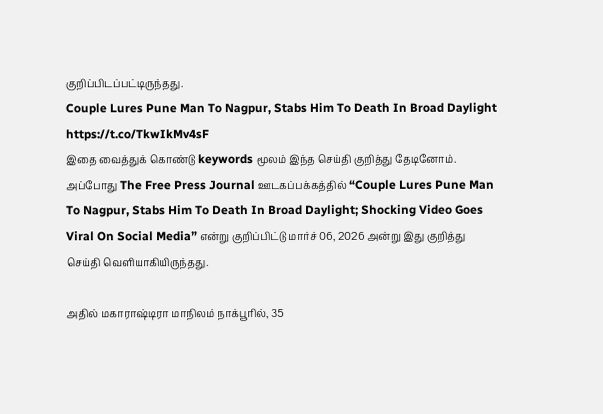குறிப்பிடப்பட்டிருந்தது.
Couple Lures Pune Man To Nagpur, Stabs Him To Death In Broad Daylight https://t.co/TkwIkMv4sF
இதை வைத்துக் கொண்டு keywords மூலம் இந்த செய்தி குறித்து தேடினோம். அப்போது The Free Press Journal ஊடகப்பக்கத்தில் “Couple Lures Pune Man To Nagpur, Stabs Him To Death In Broad Daylight; Shocking Video Goes Viral On Social Media” என்று குறிப்பிட்டு மார்ச் 06, 2026 அன்று இது குறித்து செய்தி வெளியாகியிருந்தது.

அதில் மகாராஷ்டிரா மாநிலம் நாக்பூரில், 35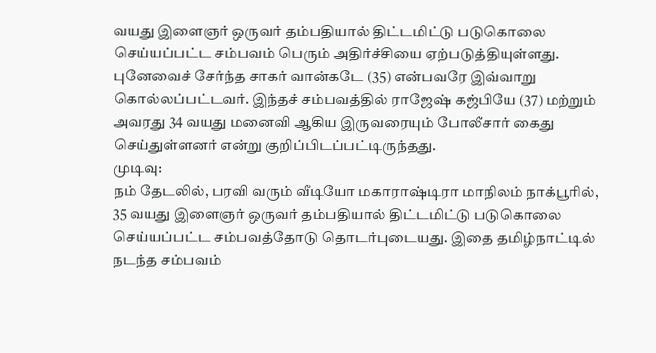வயது இளைஞர் ஒருவர் தம்பதியால் திட்டமிட்டு படுகொலை செய்யப்பட்ட சம்பவம் பெரும் அதிர்ச்சியை ஏற்படுத்தியுள்ளது. புனேவைச் சேர்ந்த சாகர் வான்கடே (35) என்பவரே இவ்வாறு கொல்லப்பட்டவர். இந்தச் சம்பவத்தில் ராஜேஷ் கஜ்பியே (37) மற்றும் அவரது 34 வயது மனைவி ஆகிய இருவரையும் போலீசார் கைது செய்துள்ளனர் என்று குறிப்பிடப்பட்டிருந்தது.
முடிவு:
நம் தேடலில், பரவி வரும் வீடியோ மகாராஷ்டிரா மாநிலம் நாக்பூரில், 35 வயது இளைஞர் ஒருவர் தம்பதியால் திட்டமிட்டு படுகொலை செய்யப்பட்ட சம்பவத்தோடு தொடர்புடையது. இதை தமிழ்நாட்டில் நடந்த சம்பவம்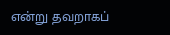என்று தவறாகப்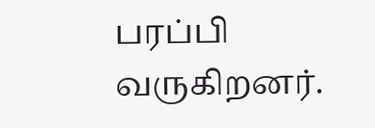பரப்பி வருகிறனர்.